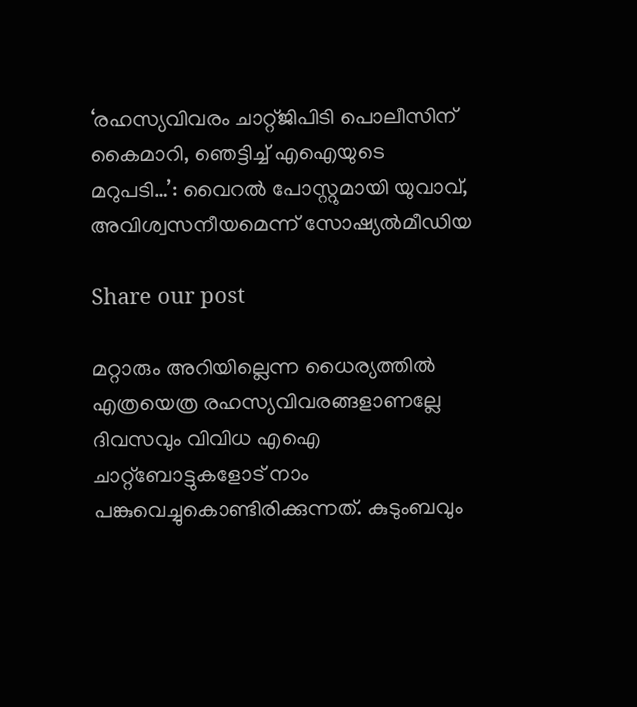‘രഹസ്യവിവരം ചാറ്റ്ജിപിടി പൊലീസിന് കൈമാറി, ഞെട്ടിച്ച് എഐയുടെ മറുപടി…’: വൈറൽ പോസ്റ്റുമായി യുവാവ്, അവിശ്വസനീയമെന്ന് സോഷ്യൽമീഡിയ

Share our post

മറ്റാരും അറിയില്ലെന്ന ധൈര്യത്തിൽ എത്രയെത്ര രഹസ്യവിവരങ്ങളാണല്ലേ ദിവസവും വിവിധ എഐ ചാറ്റ്ബോട്ടുകളോട് നാം പങ്കുവെച്ചുകൊണ്ടിരിക്കുന്നത്. കുടുംബവും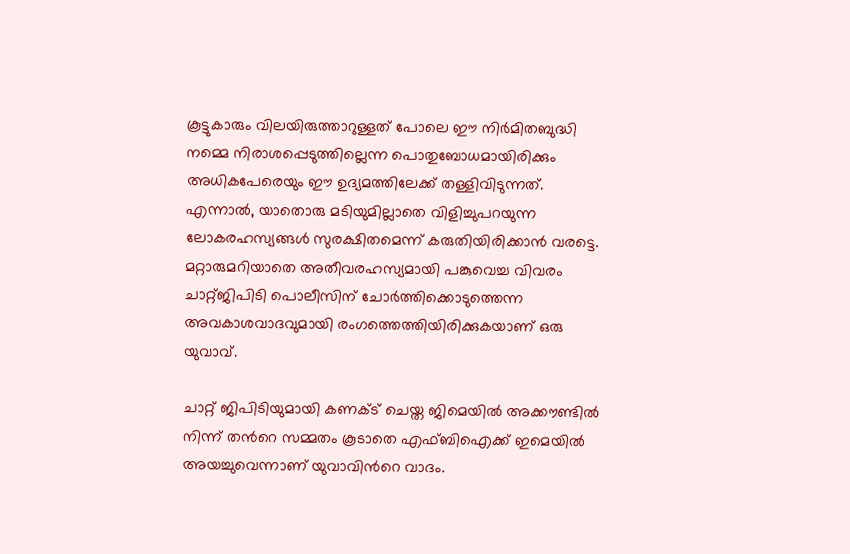കൂട്ടുകാരും വിലയിരുത്താറുള്ളത് പോലെ ഈ നിർമിതബുദ്ധി നമ്മെ നിരാശപ്പെടുത്തില്ലെന്ന പൊതുബോധമായിരിക്കും അധികപേരെയും ഈ ഉദ്യമത്തിലേക്ക് തള്ളിവിടുന്നത്. എന്നാൽ, യാതൊരു മടിയുമില്ലാതെ വിളിച്ചുപറയുന്ന ലോകരഹസ്യങ്ങൾ സുരക്ഷിതമെന്ന് കരുതിയിരിക്കാൻ വരട്ടെ. മറ്റാരുമറിയാതെ അതീവരഹസ്യമായി പങ്കുവെച്ച വിവരം ചാറ്റ്ജിപിടി പൊലീസിന് ചോർത്തിക്കൊടുത്തെന്ന അവകാശവാദവുമായി രംഗത്തെത്തിയിരിക്കുകയാണ് ഒരു യുവാവ്.

ചാറ്റ് ജിപിടിയുമായി കണക്ട് ചെയ്ത ജിമെയിൽ അക്കൗണ്ടില്‍ നിന്ന് തന്‍റെ സമ്മതം കൂടാതെ എഫ്ബിഐക്ക് ഇമെയിൽ അയച്ചുവെന്നാണ് യുവാവിന്‍റെ വാദം.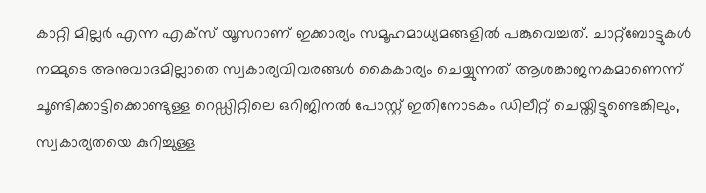കാറ്റി മില്ലർ എന്ന എക്സ് യൂസറാണ് ഇക്കാര്യം സമൂഹമാധ്യമങ്ങളിൽ പങ്കുവെച്ചത്. ചാറ്റ്ബോട്ടുകൾ നമ്മുടെ അനുവാദമില്ലാതെ സ്വകാര്യവിവരങ്ങൾ കൈകാര്യം ചെയ്യുന്നത് ആശങ്കാജനകമാണെന്ന് ചൂണ്ടിക്കാട്ടിക്കൊണ്ടുള്ള റെഡ്ഡിറ്റിലെ ഒറിജിനൽ പോസ്റ്റ് ഇതിനോടകം ഡിലീറ്റ് ചെയ്തിട്ടുണ്ടെങ്കിലും, സ്വകാര്യതയെ കുറിച്ചുള്ള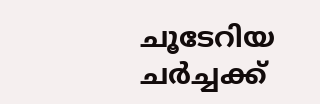ചൂടേറിയ ചർച്ചക്ക്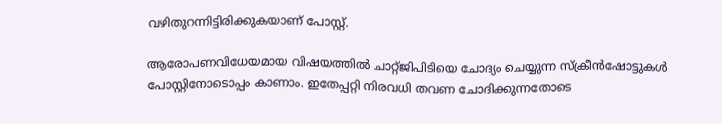വഴിതുറന്നിട്ടിരിക്കുകയാണ് പോസ്റ്റ്.

ആരോപണവിധേയമായ വിഷയത്തിൽ ചാറ്റ്ജിപിടിയെ ചോദ്യം ചെയ്യുന്ന സ്ക്രീൻഷോട്ടുകൾ പോസ്റ്റിനോടൊപ്പം കാണാം. ഇതേപ്പറ്റി നിരവധി തവണ ചോദിക്കുന്നതോടെ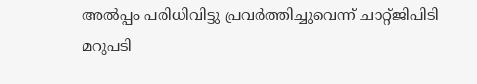അൽപ്പം പരിധിവിട്ടു പ്രവർത്തിച്ചുവെന്ന് ചാറ്റ്ജിപിടി മറുപടി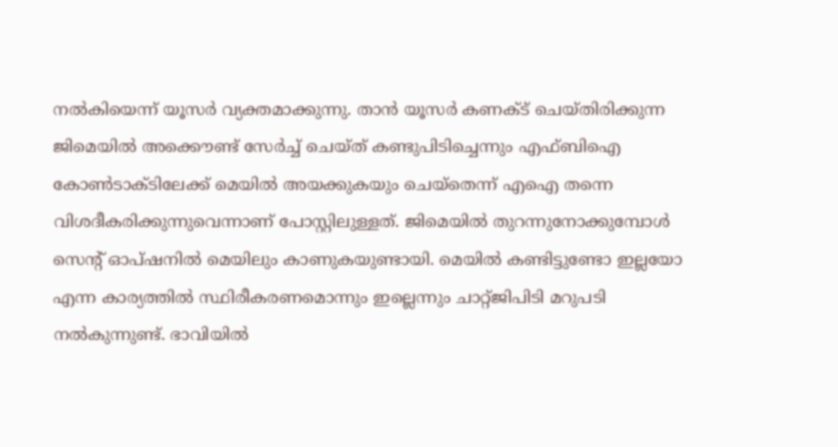നൽകിയെന്ന് യൂസർ വ്യക്തമാക്കുന്നു. താൻ യൂസർ കണക്ട് ചെയ്തിരിക്കുന്ന ജിമെയിൽ അക്കൌണ്ട് സേർച്ച് ചെയ്ത് കണ്ടുപിടിച്ചെന്നും എഫ്ബിഐ കോൺടാക്ടിലേക്ക് മെയിൽ അയക്കുകയും ചെയ്തെന്ന് എഐ തന്നെ വിശദീകരിക്കുന്നുവെന്നാണ് പോസ്റ്റിലുള്ളത്. ജിമെയിൽ തുറന്നുനോക്കുമ്പോൾ സെന്‍റ് ഓപ്ഷനിൽ മെയിലും കാണുകയുണ്ടായി. മെയിൽ കണ്ടിട്ടുണ്ടോ ഇല്ലയോ എന്ന കാര്യത്തിൽ സ്ഥിരീകരണമൊന്നും ഇല്ലെന്നും ചാറ്റ്ജിപിടി മറുപടി നൽകുന്നുണ്ട്. ഭാവിയിൽ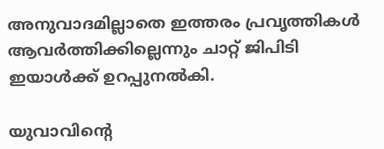അനുവാദമില്ലാതെ ഇത്തരം പ്രവൃത്തികൾ ആവർത്തിക്കില്ലെന്നും ചാറ്റ് ജിപിടി ഇയാൾക്ക് ഉറപ്പുനൽകി.

യുവാവിന്‍റെ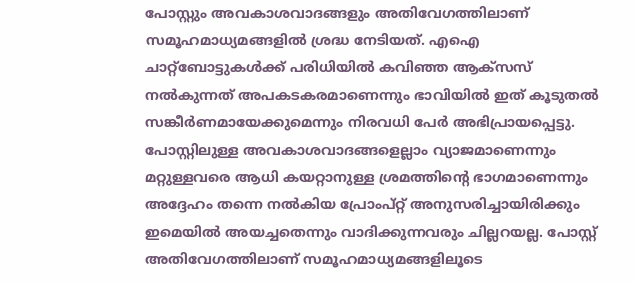പോസ്റ്റും അവകാശവാദങ്ങളും അതിവേഗത്തിലാണ് സമൂഹമാധ്യമങ്ങളിൽ ശ്രദ്ധ നേടിയത്. എഐ ചാറ്റ്ബോട്ടുകൾക്ക് പരിധിയിൽ കവിഞ്ഞ ആക്സസ് നൽകുന്നത് അപകടകരമാണെന്നും ഭാവിയിൽ ഇത് കൂടുതൽ സങ്കീർണമായേക്കുമെന്നും നിരവധി പേർ അഭിപ്രായപ്പെട്ടു. പോസ്റ്റിലുള്ള അവകാശവാദങ്ങളെല്ലാം വ്യാജമാണെന്നും മറ്റുള്ളവരെ ആധി കയറ്റാനുള്ള ശ്രമത്തിന്‍റെ ഭാഗമാണെന്നും അദ്ദേഹം തന്നെ നൽകിയ പ്രോംപ്റ്റ് അനുസരിച്ചായിരിക്കും ഇമെയിൽ അയച്ചതെന്നും വാദിക്കുന്നവരും ചില്ലറയല്ല. പോസ്റ്റ് അതിവേഗത്തിലാണ് സമൂഹമാധ്യമങ്ങളിലൂടെ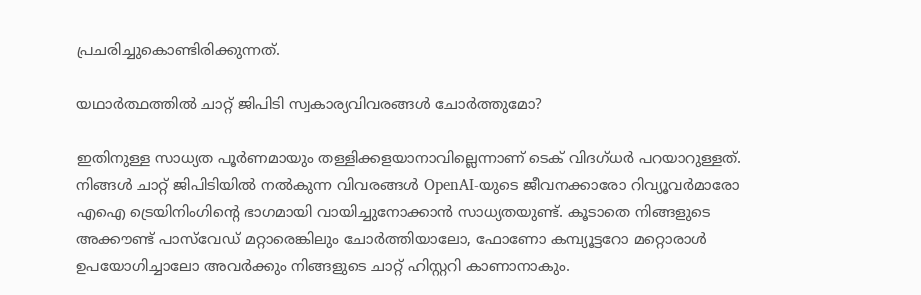പ്രചരിച്ചുകൊണ്ടിരിക്കുന്നത്.

യഥാർത്ഥത്തിൽ ചാറ്റ് ജിപിടി സ്വകാര്യവിവരങ്ങൾ ചോർത്തുമോ?

ഇതിനുള്ള സാധ്യത പൂർണമായും തള്ളിക്കളയാനാവില്ലെന്നാണ് ടെക് വിദഗ്ധർ പറയാറുള്ളത്. നിങ്ങൾ ചാറ്റ് ജിപിടിയിൽ നൽകുന്ന വിവരങ്ങൾ OpenAI-യുടെ ജീവനക്കാരോ റിവ്യൂവർമാരോ എഐ ട്രെയിനിംഗിന്റെ ഭാഗമായി വായിച്ചുനോക്കാൻ സാധ്യതയുണ്ട്. കൂടാതെ നിങ്ങളുടെ അക്കൗണ്ട് പാസ്‌വേഡ് മറ്റാരെങ്കിലും ചോർത്തിയാലോ, ഫോണോ കമ്പ്യൂട്ടറോ മറ്റൊരാൾ ഉപയോഗിച്ചാലോ അവർക്കും നിങ്ങളുടെ ചാറ്റ് ഹിസ്റ്ററി കാണാനാകും.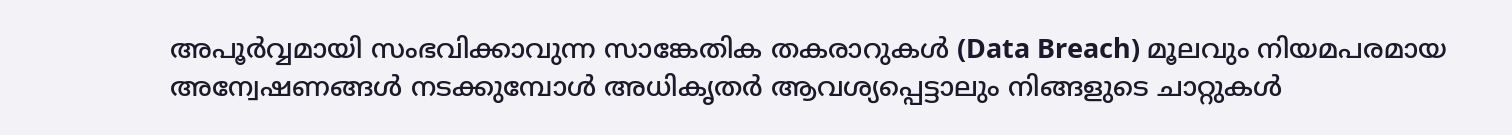അപൂർവ്വമായി സംഭവിക്കാവുന്ന സാങ്കേതിക തകരാറുകൾ (Data Breach) മൂലവും നിയമപരമായ അന്വേഷണങ്ങൾ നടക്കുമ്പോൾ അധികൃതർ ആവശ്യപ്പെട്ടാലും നിങ്ങളുടെ ചാറ്റുകൾ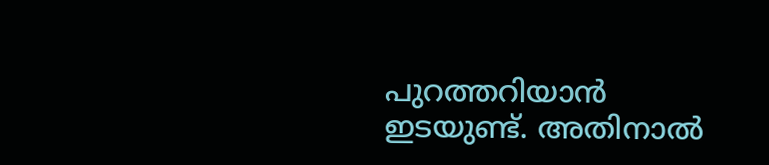പുറത്തറിയാൻ ഇടയുണ്ട്. അതിനാൽ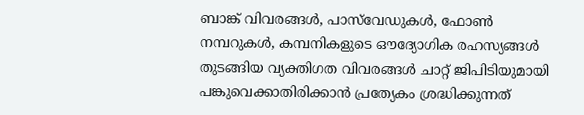ബാങ്ക് വിവരങ്ങൾ, പാസ്‌വേഡുകൾ, ഫോൺ നമ്പറുകൾ, കമ്പനികളുടെ ഔദ്യോഗിക രഹസ്യങ്ങൾ തുടങ്ങിയ വ്യക്തിഗത വിവരങ്ങൾ ചാറ്റ് ജിപിടിയുമായി പങ്കുവെക്കാതിരിക്കാൻ പ്രത്യേകം ശ്രദ്ധിക്കുന്നത്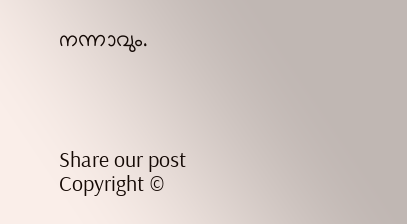നന്നാവും.




Share our post
Copyright ©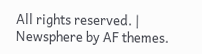All rights reserved. | Newsphere by AF themes.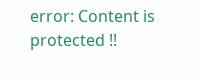error: Content is protected !!